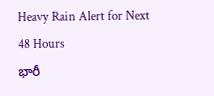Heavy Rain Alert for Next 48 Hours
భారీ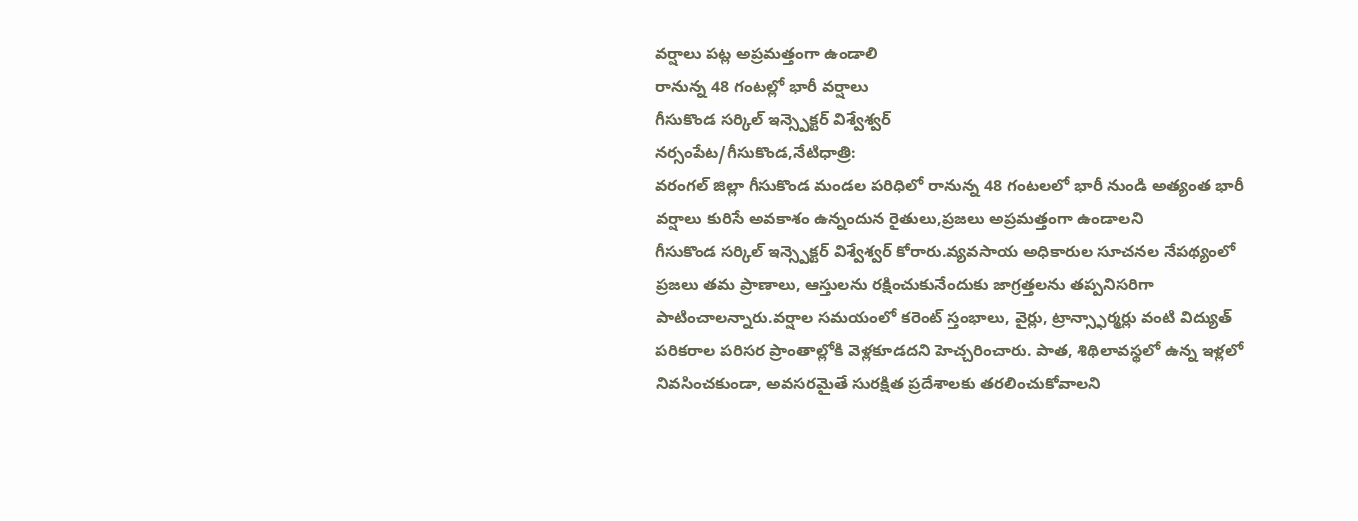వర్షాలు పట్ల అప్రమత్తంగా ఉండాలి
రానున్న 48 గంటల్లో భారీ వర్షాలు
గీసుకొండ సర్కిల్ ఇన్స్పెక్టర్ విశ్వేశ్వర్
నర్సంపేట/గీసుకొండ,నేటిధాత్రి:
వరంగల్ జిల్లా గీసుకొండ మండల పరిధిలో రానున్న 48 గంటలలో భారీ నుండి అత్యంత భారీ వర్షాలు కురిసే అవకాశం ఉన్నందున రైతులు,ప్రజలు అప్రమత్తంగా ఉండాలని
గీసుకొండ సర్కిల్ ఇన్స్పెక్టర్ విశ్వేశ్వర్ కోరారు.వ్యవసాయ అధికారుల సూచనల నేపథ్యంలో ప్రజలు తమ ప్రాణాలు, ఆస్తులను రక్షించుకునేందుకు జాగ్రత్తలను తప్పనిసరిగా పాటించాలన్నారు.వర్షాల సమయంలో కరెంట్ స్తంభాలు, వైర్లు, ట్రాన్స్ఫార్మర్లు వంటి విద్యుత్ పరికరాల పరిసర ప్రాంతాల్లోకి వెళ్లకూడదని హెచ్చరించారు. పాత, శిథిలావస్థలో ఉన్న ఇళ్లలో నివసించకుండా, అవసరమైతే సురక్షిత ప్రదేశాలకు తరలించుకోవాలని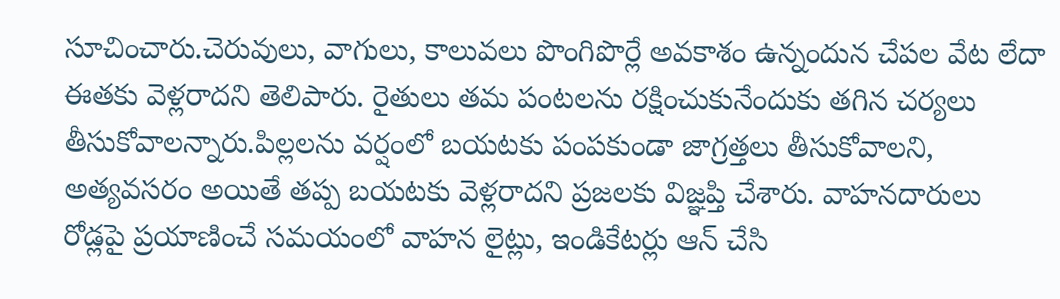సూచించారు.చెరువులు, వాగులు, కాలువలు పొంగిపొర్లే అవకాశం ఉన్నందున చేపల వేట లేదా ఈతకు వెళ్లరాదని తెలిపారు. రైతులు తమ పంటలను రక్షించుకునేందుకు తగిన చర్యలు తీసుకోవాలన్నారు.పిల్లలను వర్షంలో బయటకు పంపకుండా జాగ్రత్తలు తీసుకోవాలని, అత్యవసరం అయితే తప్ప బయటకు వెళ్లరాదని ప్రజలకు విజ్ఞప్తి చేశారు. వాహనదారులు రోడ్లపై ప్రయాణించే సమయంలో వాహన లైట్లు, ఇండికేటర్లు ఆన్ చేసి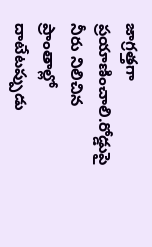జాగ్రత్తగా ప్రయాణించాలి.రోడ్డుపై నీరు నిలిచిన ప్రాంతాల్లో దాటేటప్పుడు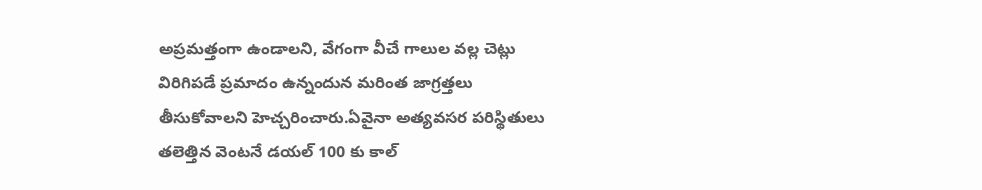అప్రమత్తంగా ఉండాలని, వేగంగా వీచే గాలుల వల్ల చెట్లు విరిగిపడే ప్రమాదం ఉన్నందున మరింత జాగ్రత్తలు తీసుకోవాలని హెచ్చరించారు.ఏవైనా అత్యవసర పరిస్థితులు తలెత్తిన వెంటనే డయల్ 100 కు కాల్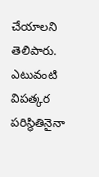చేయాలని తెలిపారు. ఎటువంటి విపత్కర పరిస్థితినైనా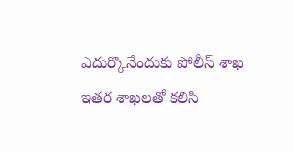ఎదుర్కొనేందుకు పోలీస్ శాఖ ఇతర శాఖలతో కలిసి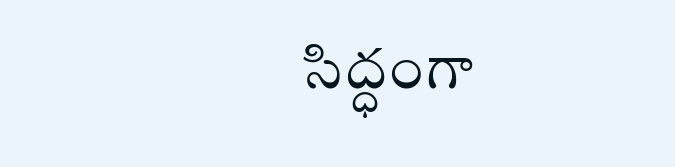సిద్ధంగా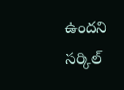ఉందని సర్కిల్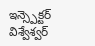ఇన్స్పెక్టర్ విశ్వేశ్వర్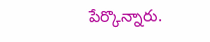పేర్కొన్నారు.